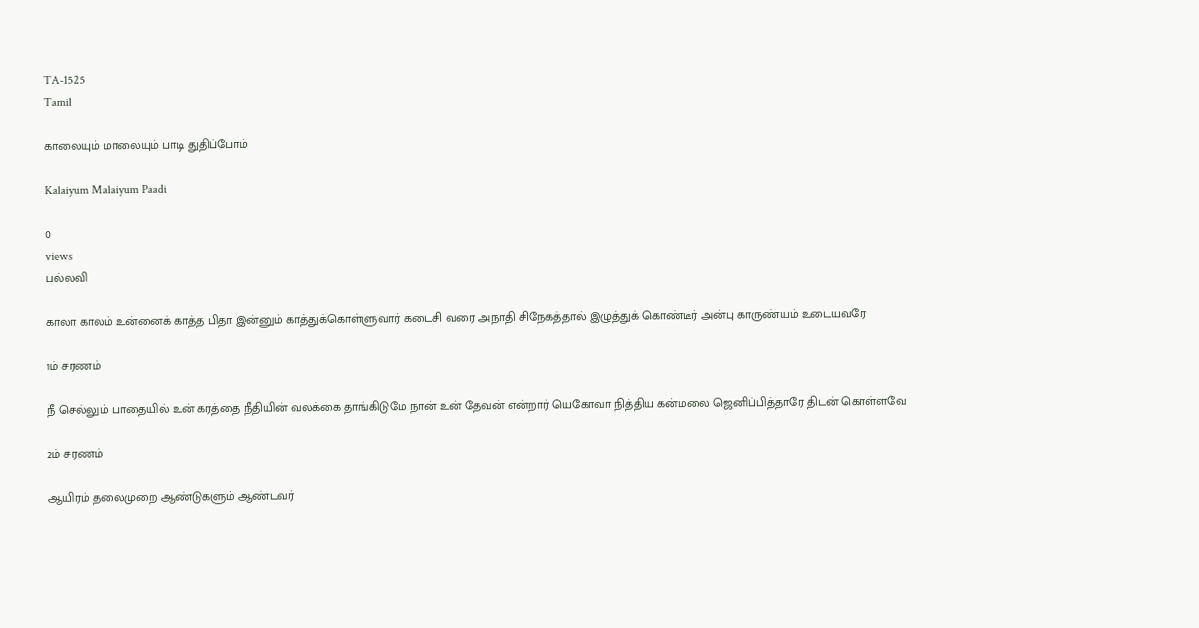TA-1525
Tamil

காலையும் மாலையும் பாடி துதிப்போம்

Kalaiyum Malaiyum Paadi

0
views
பல்லவி

காலா காலம் உன்னைக் காத்த பிதா இன்னும் காத்துக்கொள்ளுவார் கடைசி வரை அநாதி சிநேகத்தால் இழுத்துக் கொண்டீர் அன்பு காருண்யம் உடையவரே

1ம் சரணம்

நீ செல்லும் பாதையில் உன் கரத்தை நீதியின் வலக்கை தாங்கிடுமே நான் உன் தேவன் என்றார் யெகோவா நித்திய கன்மலை ஜெனிப்பித்தாரே திடன் கொள்ளவே

2ம் சரணம்

ஆயிரம் தலைமுறை ஆண்டுகளும் ஆண்டவர்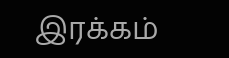இரக்கம்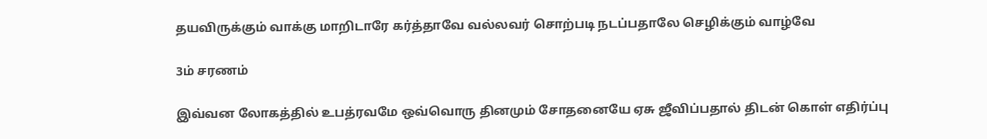தயவிருக்கும் வாக்கு மாறிடாரே கர்த்தாவே வல்லவர் சொற்படி நடப்பதாலே செழிக்கும் வாழ்வே

3ம் சரணம்

இவ்வன லோகத்தில் உபத்ரவமே ஒவ்வொரு தினமும் சோதனையே ஏசு ஜீவிப்பதால் திடன் கொள் எதிர்ப்பு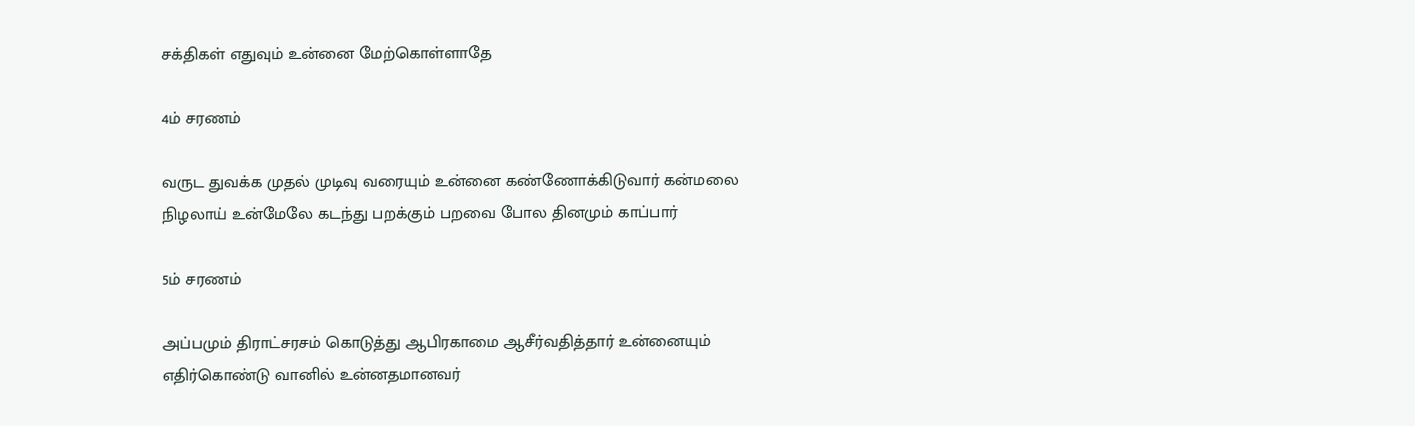சக்திகள் எதுவும் உன்னை மேற்கொள்ளாதே

4ம் சரணம்

வருட துவக்க முதல் முடிவு வரையும் உன்னை கண்ணோக்கிடுவார் கன்மலை நிழலாய் உன்மேலே கடந்து பறக்கும் பறவை போல தினமும் காப்பார்

5ம் சரணம்

அப்பமும் திராட்சரசம் கொடுத்து ஆபிரகாமை ஆசீர்வதித்தார் உன்னையும் எதிர்கொண்டு வானில் உன்னதமானவர்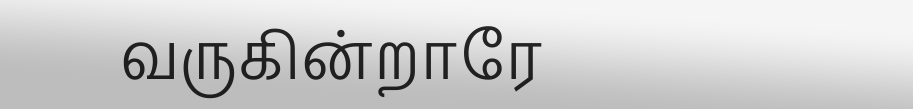வருகின்றாரே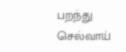பறந்து செல்வாய்